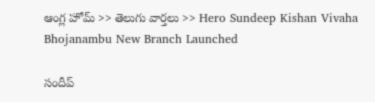ఆంగ్ల హోమ్ >> తెలుగు వార్తలు >> Hero Sundeep Kishan Vivaha Bhojanambu New Branch Launched

సందీప్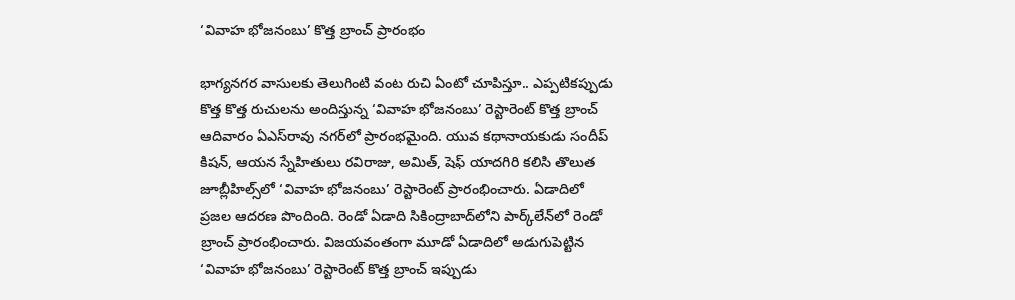‘వివాహ భోజనంబు’ కొత్త బ్రాంచ్ ప్రారంభం

భాగ్యనగర వాసులకు తెలుగింటి వంట రుచి ఏంటో చూపిస్తూ.. ఎప్పటికప్పుడు కొత్త కొత్త రుచులను అందిస్తున్న ‘వివాహ భోజనంబు’ రెస్టారెంట్ కొత్త బ్రాంచ్ ఆదివారం ఏఎస్‌రావు నగర్‌లో ప్రారంభమైంది. యువ కథానాయకుడు సందీప్ కిషన్, ఆయన స్నేహితులు రవిరాజు, అమిత్, షెఫ్ యాదగిరి కలిసి తొలుత జూబ్లీహిల్స్‌లో ‘వివాహ భోజనంబు’ రెస్టారెంట్ ప్రారంభించారు. ఏడాదిలో ప్రజల ఆదరణ పొందింది. రెండో ఏడాది సికింద్రాబాద్‌లోని పార్క్‌లేన్‌లో రెండో బ్రాంచ్ ప్రారంభించారు. విజయవంతంగా మూడో ఏడాదిలో అడుగుపెట్టిన ‘వివాహ భోజనంబు’ రెస్టారెంట్ కొత్త బ్రాంచ్ ఇప్పుడు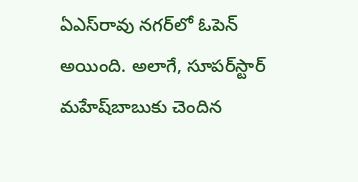ఏఎస్‌రావు నగర్‌లో ఓపెన్ అయింది. అలాగే, సూపర్‌స్టార్ మహేష్‌బాబుకు చెందిన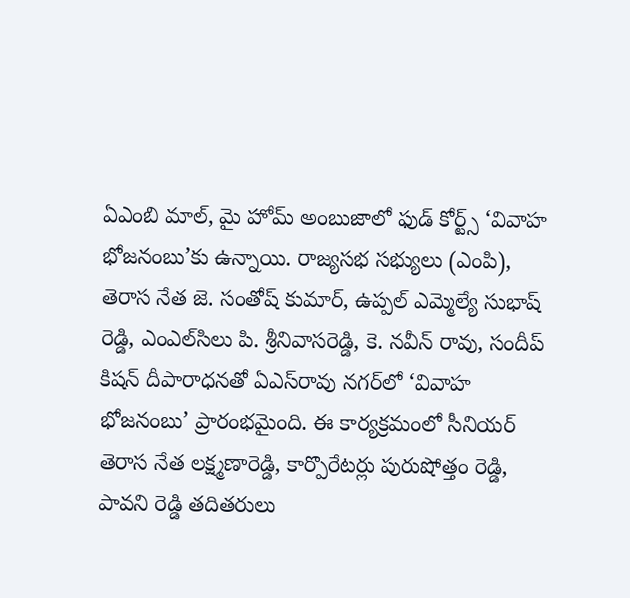ఏఎంబి మాల్, మై హోమ్ అంబుజాలో ఫుడ్ కోర్ట్స్ ‘వివాహ భోజనంబు’కు ఉన్నాయి. రాజ్యసభ సభ్యులు (ఎంపి), తెరాస నేత జె. సంతోష్ కుమార్, ఉప్పల్ ఎమ్మెల్యే సుభాష్ రెడ్డి, ఎంఎల్‌సిలు పి. శ్రీనివాసరెడ్డి, కె. నవీన్ రావు, సందీప్ కిషన్ దీపారాధనతో ఏఎస్‌రావు నగర్‌లో ‘వివాహ భోజనంబు’ ప్రారంభమైంది. ఈ కార్యక్రమంలో సీనియర్ తెరాస నేత లక్ష్మణారెడ్డి, కార్పొరేటర్లు పురుషోత్తం రెడ్డి, పావని రెడ్డి తదితరులు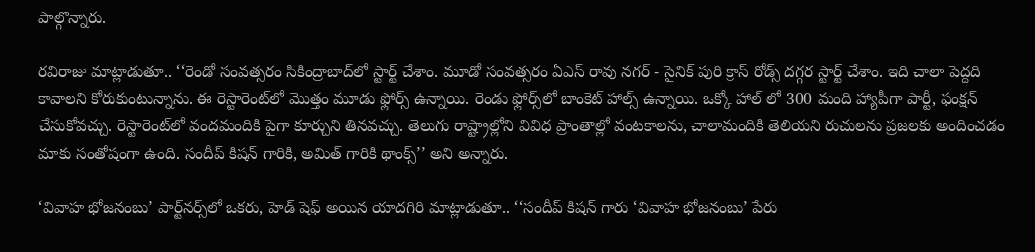పాల్గొన్నారు.

రవిరాజు మాట్లాడుతూ.. ‘‘రెండో సంవత్సరం సికింద్రాబాద్‌లో స్టార్ట్ చేశాం. మూడో సంవత్సరం ఏఎస్ రావు నగర్ - సైనిక్ పురి క్రాస్ రోడ్స్ దగ్గర స్టార్ట్ చేశాం. ఇది చాలా పెద్దది కావాలని కోరుకుంటున్నాను. ఈ రెస్టారెంట్‌లో మొత్తం మూడు ఫ్లోర్స్ ఉన్నాయి. రెండు ఫ్లోర్స్‌లో బాంకెట్ హాల్స్ ఉన్నాయి. ఒక్కో హాల్ లో 300 మంది హ్యాపీగా పార్టీ, ఫంక్షన్ చేసుకోవచ్చు. రెస్టారెంట్‌లో వందమందికి పైగా కూర్చుని తినవచ్చు. తెలుగు రాష్ట్రాల్లోని వివిధ ప్రాంతాల్లో వంటకాలను, చాలామందికి తెలియని రుచులను ప్రజలకు అందించడం మాకు సంతోషంగా ఉంది. సందీప్ కిషన్ గారికి, అమిత్ గారికి థాంక్స్’’ అని అన్నారు.

‘వివాహ భోజనంబు’ పార్ట్‌నర్స్‌లో ఒకరు, హెడ్ షెఫ్ అయిన యాదగిరి మాట్లాడుతూ.. ‘‘సందీప్ కిషన్ గారు ‘వివాహ భోజనంబు’ పేరు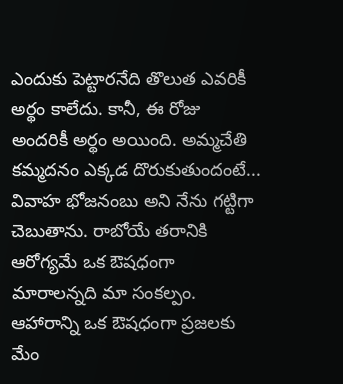ఎందుకు పెట్టారనేది తొలుత ఎవరికీ అర్థం కాలేదు. కానీ, ఈ రోజు అందరికీ అర్థం అయింది. అమ్మచేతి కమ్మదనం ఎక్కడ దొరుకుతుందంటే... వివాహ భోజనంబు అని నేను గట్టిగా చెబుతాను. రాబోయే తరానికి ఆరోగ్యమే ఒక ఔషధంగా మారాలన్నది మా సంకల్పం. ఆహారాన్ని ఒక ఔషధంగా ప్రజలకు మేం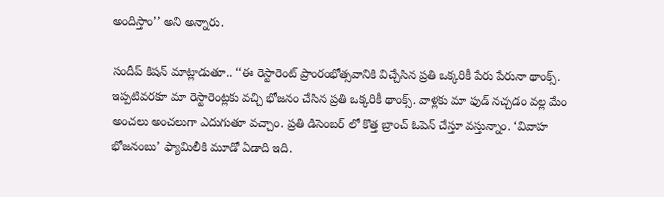అందిస్తాం’’ అని అన్నారు.

సందీప్ కిషన్ మాట్లాడుతూ.. ‘‘ఈ రెస్టారెంట్ ప్రాంరంభోత్సవానికి విచ్చేసిన ప్రతి ఒక్కరికీ పేరు పేరునా థాంక్స్. ఇప్పటివరకూ మా రెస్టారెంట్లకు వచ్చి భోజనం చేసిన ప్రతి ఒక్కరికీ థాంక్స్. వాళ్లకు మా ఫుడ్ నచ్చడం వల్ల మేం అంచలు అంచలుగా ఎదుగుతూ వచ్చాం. ప్రతి డిసెంబర్ లో కొత్త బ్రాంచ్ ఓపెన్ చేస్తూ వస్తున్నాం. ‘వివాహ భోజనంబు’ ఫ్యామిలీకి మూడో ఏడాది ఇది.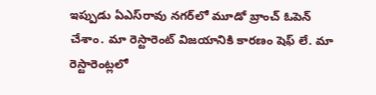ఇప్పుడు ఏఎస్‌రావు నగర్‌లో మూడో బ్రాంచ్ ఓపెన్ చేశాం. మా రెస్టారెంట్ విజయానికి కారణం షెఫ్ లే. మా రెస్టారెంట్లలో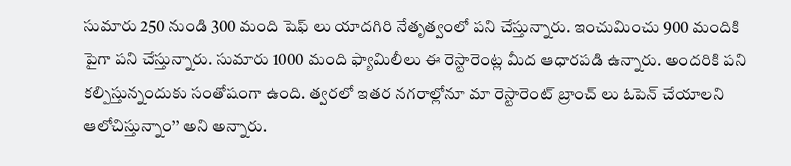సుమారు 250 నుండి 300 మంది షెఫ్ లు యాదగిరి నేతృత్వంలో పని చేస్తున్నారు. ఇంచుమించు 900 మందికి పైగా పని చేస్తున్నారు. సుమారు 1000 మంది ఫ్యామిలీలు ఈ రెస్టారెంట్ల మీద ఆధారపడి ఉన్నారు. అందరికి పని కల్పిస్తున్నందుకు సంతోషంగా ఉంది. త్వరలో ఇతర నగరాల్లోనూ మా రెస్టారెంట్ బ్రాంచ్ లు ఓపెన్ చేయాలని ఆలోచిస్తున్నాం’’ అని అన్నారు.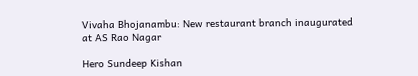Vivaha Bhojanambu: New restaurant branch inaugurated at AS Rao Nagar

Hero Sundeep Kishan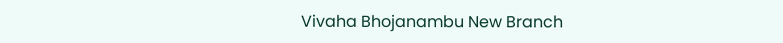Vivaha Bhojanambu New Branch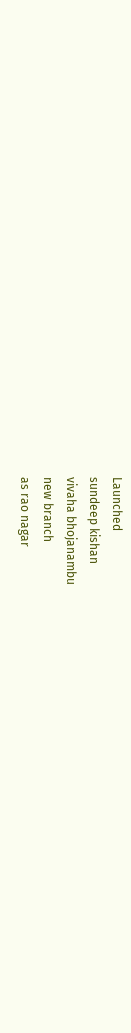Launched
sundeep kishan
vivaha bhojanambu
new branch
as rao nagar